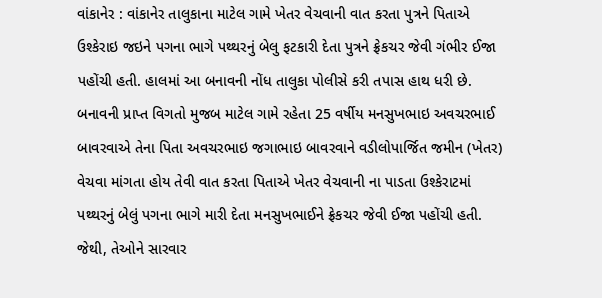વાંકાનેર : વાંકાનેર તાલુકાના માટેલ ગામે ખેતર વેચવાની વાત કરતા પુત્રને પિતાએ ઉશ્કેરાઇ જઇને પગના ભાગે પથ્થરનું બેલુ ફટકારી દેતા પુત્રને ફ્રેકચર જેવી ગંભીર ઈજા પહોંચી હતી. હાલમાં આ બનાવની નોંધ તાલુકા પોલીસે કરી તપાસ હાથ ધરી છે. બનાવની પ્રાપ્ત વિગતો મુજબ માટેલ ગામે રહેતા 25 વર્ષીય મનસુખભાઇ અવચરભાઈ બાવરવાએ તેના પિતા અવચરભાઇ જગાભાઇ બાવરવાને વડીલોપાર્જિત જમીન (ખેતર) વેચવા માંગતા હોય તેવી વાત કરતા પિતાએ ખેતર વેચવાની ના પાડતા ઉશ્કેરાટમાં પથ્થરનું બેલું પગના ભાગે મારી દેતા મનસુખભાઈને ફ્રેકચર જેવી ઈજા પહોંચી હતી. જેથી, તેઓને સારવાર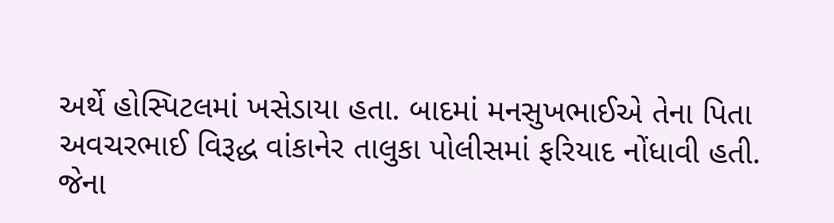અર્થે હોસ્પિટલમાં ખસેડાયા હતા. બાદમાં મનસુખભાઈએ તેના પિતા અવચરભાઈ વિરૂદ્ધ વાંકાનેર તાલુકા પોલીસમાં ફરિયાદ નોંધાવી હતી. જેના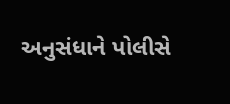અનુસંધાને પોલીસે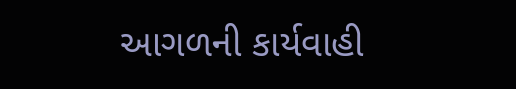આગળની કાર્યવાહી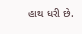હાથ ધરી છે.